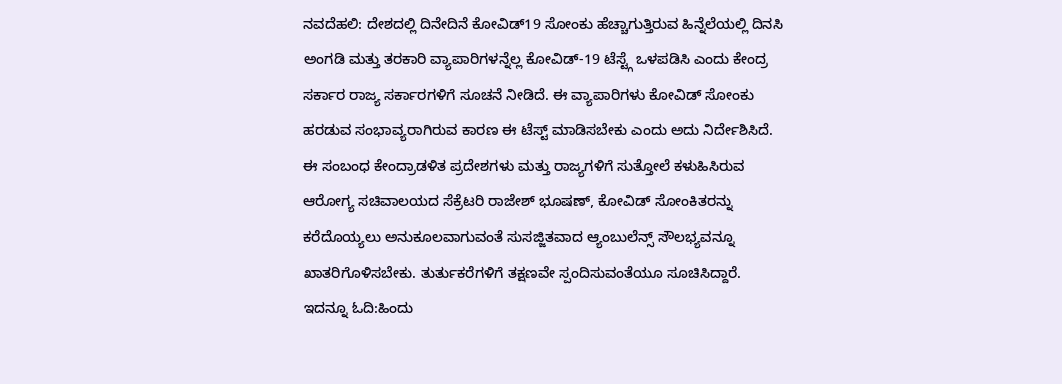ನವದೆಹಲಿ: ದೇಶದಲ್ಲಿ ದಿನೇದಿನೆ ಕೋವಿಡ್19 ಸೋಂಕು ಹೆಚ್ಚಾಗುತ್ತಿರುವ ಹಿನ್ನೆಲೆಯಲ್ಲಿ ದಿನಸಿ ಅಂಗಡಿ ಮತ್ತು ತರಕಾರಿ ವ್ಯಾಪಾರಿಗಳನ್ನೆಲ್ಲ ಕೋವಿಡ್-19 ಟೆಸ್ಟ್ಗೆ ಒಳಪಡಿಸಿ ಎಂದು ಕೇಂದ್ರ ಸರ್ಕಾರ ರಾಜ್ಯ ಸರ್ಕಾರಗಳಿಗೆ ಸೂಚನೆ ನೀಡಿದೆ. ಈ ವ್ಯಾಪಾರಿಗಳು ಕೋವಿಡ್ ಸೋಂಕು ಹರಡುವ ಸಂಭಾವ್ಯರಾಗಿರುವ ಕಾರಣ ಈ ಟೆಸ್ಟ್ ಮಾಡಿಸಬೇಕು ಎಂದು ಅದು ನಿರ್ದೇಶಿಸಿದೆ.
ಈ ಸಂಬಂಧ ಕೇಂದ್ರಾಡಳಿತ ಪ್ರದೇಶಗಳು ಮತ್ತು ರಾಜ್ಯಗಳಿಗೆ ಸುತ್ತೋಲೆ ಕಳುಹಿಸಿರುವ ಆರೋಗ್ಯ ಸಚಿವಾಲಯದ ಸೆಕ್ರೆಟರಿ ರಾಜೇಶ್ ಭೂಷಣ್, ಕೋವಿಡ್ ಸೋಂಕಿತರನ್ನು ಕರೆದೊಯ್ಯಲು ಅನುಕೂಲವಾಗುವಂತೆ ಸುಸಜ್ಜಿತವಾದ ಆ್ಯಂಬುಲೆನ್ಸ್ ಸೌಲಭ್ಯವನ್ನೂ ಖಾತರಿಗೊಳಿಸಬೇಕು. ತುರ್ತುಕರೆಗಳಿಗೆ ತಕ್ಷಣವೇ ಸ್ಪಂದಿಸುವಂತೆಯೂ ಸೂಚಿಸಿದ್ದಾರೆ.
ಇದನ್ನೂ ಓದಿ:ಹಿಂದು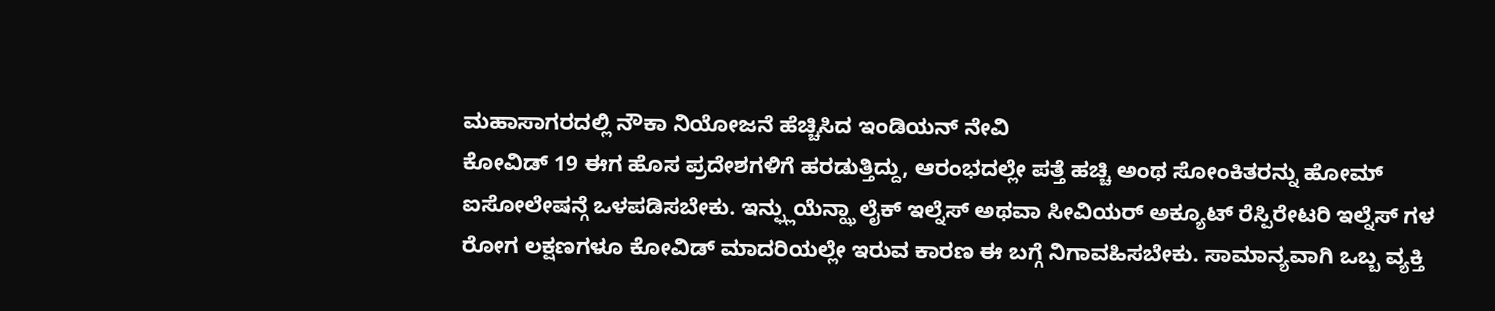ಮಹಾಸಾಗರದಲ್ಲಿ ನೌಕಾ ನಿಯೋಜನೆ ಹೆಚ್ಚಿಸಿದ ಇಂಡಿಯನ್ ನೇವಿ
ಕೋವಿಡ್ 19 ಈಗ ಹೊಸ ಪ್ರದೇಶಗಳಿಗೆ ಹರಡುತ್ತಿದ್ದು, ಆರಂಭದಲ್ಲೇ ಪತ್ತೆ ಹಚ್ಚಿ ಅಂಥ ಸೋಂಕಿತರನ್ನು ಹೋಮ್ ಐಸೋಲೇಷನ್ಗೆ ಒಳಪಡಿಸಬೇಕು. ಇನ್ಫ್ಲುಯೆನ್ಝಾ ಲೈಕ್ ಇಲ್ನೆಸ್ ಅಥವಾ ಸೀವಿಯರ್ ಅಕ್ಯೂಟ್ ರೆಸ್ಪಿರೇಟರಿ ಇಲ್ನೆಸ್ ಗಳ ರೋಗ ಲಕ್ಷಣಗಳೂ ಕೋವಿಡ್ ಮಾದರಿಯಲ್ಲೇ ಇರುವ ಕಾರಣ ಈ ಬಗ್ಗೆ ನಿಗಾವಹಿಸಬೇಕು. ಸಾಮಾನ್ಯವಾಗಿ ಒಬ್ಬ ವ್ಯಕ್ತಿ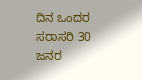ದಿನ ಒಂದರ ಸರಾಸರಿ 30 ಜನರ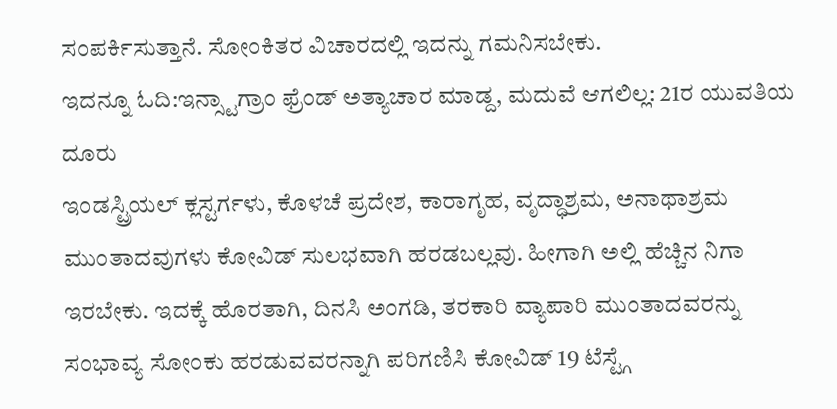ಸಂಪರ್ಕಿಸುತ್ತಾನೆ. ಸೋಂಕಿತರ ವಿಚಾರದಲ್ಲಿ ಇದನ್ನು ಗಮನಿಸಬೇಕು.
ಇದನ್ನೂ ಓದಿ:ಇನ್ಸ್ಟಾಗ್ರಾಂ ಫ್ರೆಂಡ್ ಅತ್ಯಾಚಾರ ಮಾಡ್ದ, ಮದುವೆ ಆಗಲಿಲ್ಲ: 21ರ ಯುವತಿಯ ದೂರು
ಇಂಡಸ್ಟ್ರಿಯಲ್ ಕ್ಲಸ್ಟರ್ಗಳು, ಕೊಳಚೆ ಪ್ರದೇಶ, ಕಾರಾಗೃಹ, ವೃದ್ಧಾಶ್ರಮ, ಅನಾಥಾಶ್ರಮ ಮುಂತಾದವುಗಳು ಕೋವಿಡ್ ಸುಲಭವಾಗಿ ಹರಡಬಲ್ಲವು. ಹೀಗಾಗಿ ಅಲ್ಲಿ ಹೆಚ್ಚಿನ ನಿಗಾ ಇರಬೇಕು. ಇದಕ್ಕೆ ಹೊರತಾಗಿ, ದಿನಸಿ ಅಂಗಡಿ, ತರಕಾರಿ ವ್ಯಾಪಾರಿ ಮುಂತಾದವರನ್ನು ಸಂಭಾವ್ಯ ಸೋಂಕು ಹರಡುವವರನ್ನಾಗಿ ಪರಿಗಣಿಸಿ ಕೋವಿಡ್ 19 ಟೆಸ್ಟ್ಗೆ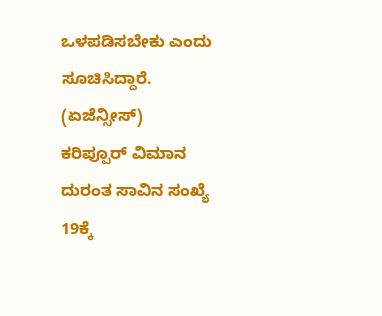ಒಳಪಡಿಸಬೇಕು ಎಂದು ಸೂಚಿಸಿದ್ದಾರೆ. (ಏಜೆನ್ಸೀಸ್)
ಕರಿಪ್ಪೂರ್ ವಿಮಾನ ದುರಂತ ಸಾವಿನ ಸಂಖ್ಯೆ 19ಕ್ಕೆ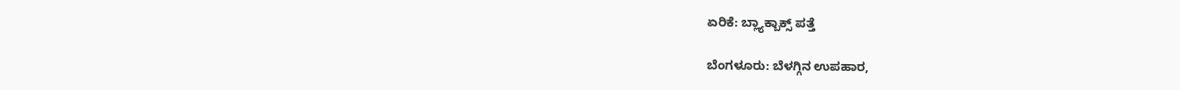ಏರಿಕೆ: ಬ್ಲ್ಯಾಕ್ಬಾಕ್ಸ್ ಪತ್ತೆ

ಬೆಂಗಳೂರು: ಬೆಳಗ್ಗಿನ ಉಪಹಾರ,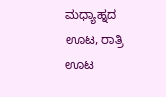ಮಧ್ಯಾಹ್ನದ ಊಟ, ರಾತ್ರಿ ಊಟ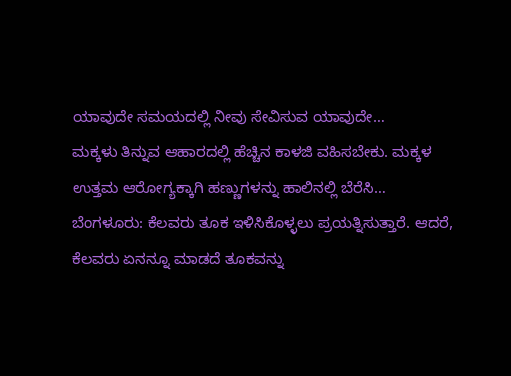ಯಾವುದೇ ಸಮಯದಲ್ಲಿ ನೀವು ಸೇವಿಸುವ ಯಾವುದೇ…
ಮಕ್ಕಳು ತಿನ್ನುವ ಆಹಾರದಲ್ಲಿ ಹೆಚ್ಚಿನ ಕಾಳಜಿ ವಹಿಸಬೇಕು. ಮಕ್ಕಳ ಉತ್ತಮ ಆರೋಗ್ಯಕ್ಕಾಗಿ ಹಣ್ಣುಗಳನ್ನು ಹಾಲಿನಲ್ಲಿ ಬೆರೆಸಿ…
ಬೆಂಗಳೂರು: ಕೆಲವರು ತೂಕ ಇಳಿಸಿಕೊಳ್ಳಲು ಪ್ರಯತ್ನಿಸುತ್ತಾರೆ. ಆದರೆ, ಕೆಲವರು ಏನನ್ನೂ ಮಾಡದೆ ತೂಕವನ್ನು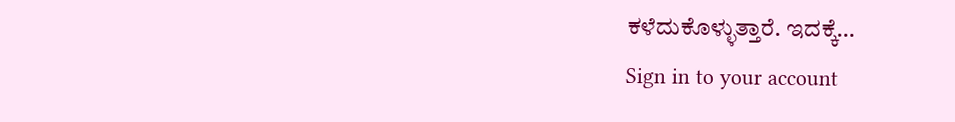ಕಳೆದುಕೊಳ್ಳುತ್ತಾರೆ. ಇದಕ್ಕೆ…
Sign in to your account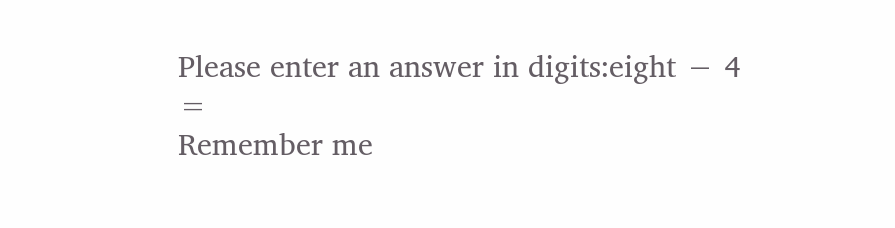Please enter an answer in digits:eight − 4 =
Remember me